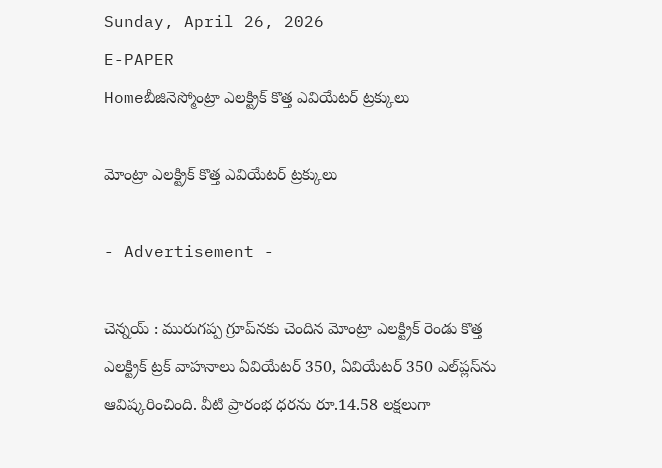Sunday, April 26, 2026
E-PAPER
Homeబీజినెస్మోంట్రా ఎలక్ట్రిక్‌ కొత్త ఎవియేటర్‌ ట్రక్కులు

మోంట్రా ఎలక్ట్రిక్‌ కొత్త ఎవియేటర్‌ ట్రక్కులు

- Advertisement -

చెన్నయ్‌ : మురుగప్ప గ్రూప్‌నకు చెందిన మోంట్రా ఎలక్ట్రిక్‌ రెండు కొత్త ఎలక్ట్రిక్‌ ట్రక్‌ వాహనాలు ఏవియేటర్‌ 350, ఏవియేటర్‌ 350 ఎల్‌ప్లస్‌ను ఆవిష్కరించింది. వీటి ప్రారంభ ధరను రూ.14.58 లక్షలుగా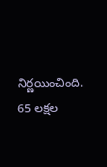నిర్ణయించింది. 65 లక్షల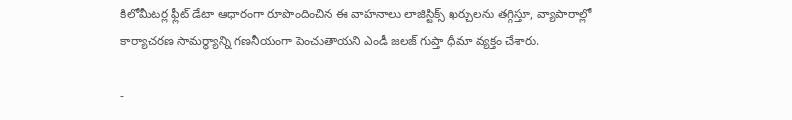కిలోమీటర్ల ఫ్లీట్‌ డేటా ఆధారంగా రూపొందించిన ఈ వాహనాలు లాజిస్టిక్స్‌ ఖర్చులను తగ్గిస్తూ, వ్యాపారాల్లో కార్యాచరణ సామర్థ్యాన్ని గణనీయంగా పెంచుతాయని ఎండీ జలజ్‌ గుప్తా ధీమా వ్యక్తం చేశారు.

-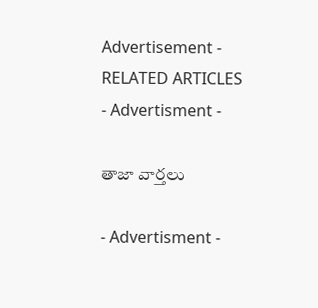Advertisement -
RELATED ARTICLES
- Advertisment -

తాజా వార్తలు

- Advertisment -